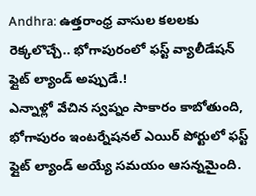Andhra: ఉత్తరాంధ్ర వాసుల కలలకు రెక్కలొచ్చే.. భోగాపురంలో ఫస్ట్ వ్యాలీడేషన్ ఫ్లైట్ ల్యాండ్ అప్పుడే.!
ఎన్నాళ్లో వేచిన స్వప్నం సాకారం కాబోతుంది, భోగాపురం ఇంటర్నేషనల్ ఎయిర్ పోర్టులో ఫస్ట్ ఫ్లైట్ ల్యాండ్ అయ్యే సమయం ఆసన్నమైంది.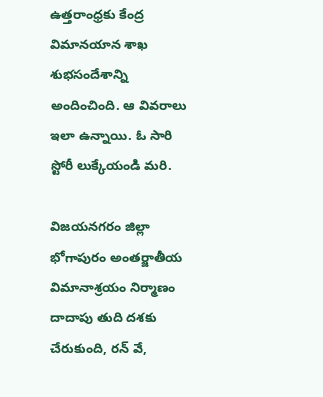ఉత్తరాంధ్రకు కేంద్ర విమానయాన శాఖ శుభసందేశాన్ని అందించింది. ఆ వివరాలు ఇలా ఉన్నాయి. ఓ సారి స్టోరీ లుక్కేయండి మరి.

విజయనగరం జిల్లా భోగాపురం అంతర్జాతీయ విమానాశ్రయం నిర్మాణం దాదాపు తుది దశకు చేరుకుంది, రన్ వే,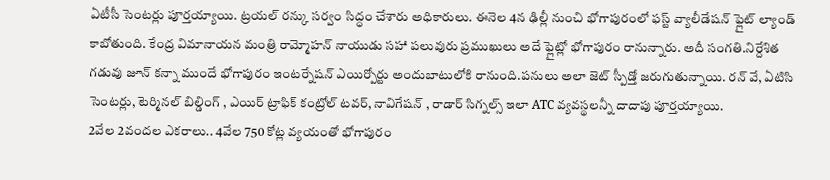ఏటీసీ సెంటర్లు పూర్తయ్యాయి. ట్రయల్ రన్కు సర్వం సిద్ధం చేశారు అధికారులు. ఈనెల 4న ఢిల్లీ నుంచి భోగాపురంలో ఫస్ట్ వ్యాలీడేషన్ ఫ్లైట్ ల్యాండ్ కాబోతుంది. కేంద్ర విమానాయన మంత్రి రామ్మోహన్ నాయుడు సహా పలువురు ప్రముఖులు అదే ఫ్లైట్లో భోగాపురం రానున్నారు. అదీ సంగతి.నిర్దేశిత గడువు జూన్ కన్నా ముందే భోగాపురం ఇంటర్నేషన్ ఎయిర్పోర్టు అందుబాటులోకి రానుంది.పనులు అలా జెట్ స్పీడ్తో జరుగుతున్నాయి. రన్ వే, ఏటిసి సెంటర్లు, టెర్మినల్ బిల్డింగ్ , ఎయిర్ ట్రాఫిక్ కంట్రోల్ టవర్, నావిగేషన్ , రాడార్ సిగ్నల్స్ ఇలా ATC వ్యవస్థలన్నీ దాదాపు పూర్తయ్యాయి.
2వేల 2వందల ఎకరాలు.. 4వేల 750 కోట్ల వ్యయంతో భోగాపురం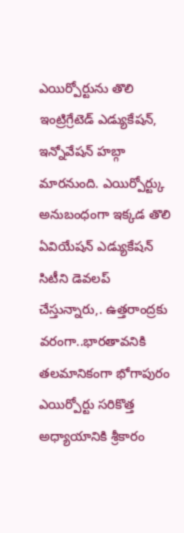ఎయిర్పోర్టును తొలి ఇంట్రిగ్రేటెడ్ ఎడ్యుకేషన్, ఇన్నోవేషన్ హబ్గా మారనుంది. ఎయిర్పోర్ట్కు అనుబంధంగా ఇక్కడ తొలి ఏవియేషన్ ఎడ్యుకేషన్ సిటీని డెవలప్ చేస్తున్నారు,. ఉత్తరాంద్రకు వరంగా..భారతావనికి తలమానికంగా భోగాపురం ఎయిర్పోర్టు సరికొత్త అధ్యాయానికి శ్రీకారం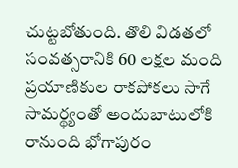చుట్టబోతుంది. తొలి విడతలో సంవత్సరానికి 60 లక్షల మంది ప్రయాణికుల రాకపోకలు సాగే సామర్థ్యంతో అందుబాటులోకి రానుంది భోగాపురం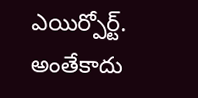ఎయిర్పోర్ట్. అంతేకాదు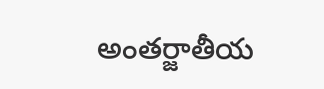అంతర్జాతీయ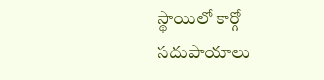స్థాయిలో కార్గో సదుపాయాలు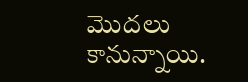మొదలు కానున్నాయి.